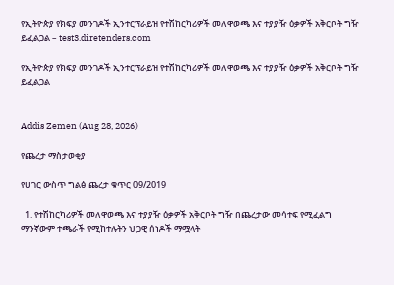የኢትዮጵያ የክፍያ መንገዶች ኢንተርፕራይዝ የተሽከርካሪዎች መለዋወጫ እና ተያያዥ ዕቃዎች አቅርቦት ግዥ ይፈልጋል – test3.diretenders.com

የኢትዮጵያ የክፍያ መንገዶች ኢንተርፕራይዝ የተሽከርካሪዎች መለዋወጫ እና ተያያዥ ዕቃዎች አቅርቦት ግዥ ይፈልጋል


Addis Zemen (Aug 28, 2026)

የጨረታ ማስታወቂያ

የሀገር ውስጥ ግልፅ ጨረታ ቁጥር 09/2019

  1. የተሽከርካሪዎች መለዋወጫ እና ተያያዥ ዕቃዎች አቅርቦት ግዥ በጨረታው መሳተፍ የሚፈልግ ማንኛውም ተጫራች የሚከተሉትን ህጋዊ ሰነዶች ማሟላት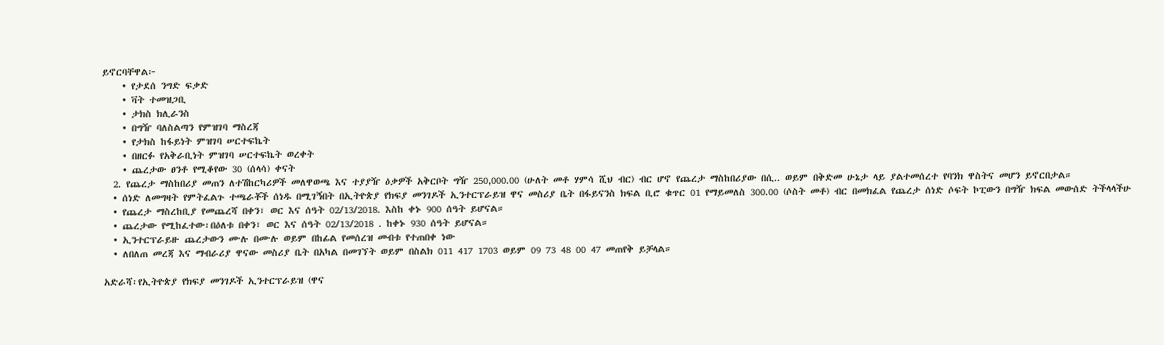ይኖርባቸዋል፦
    • የታደሰ ንግድ ፍቃድ
    • ቫት ተመዝጋቢ
    • ታክስ ክሊራንስ
    • በግዥ ባለስልጣን የምዝገባ ማስረጃ
    • የታክስ ከፋይነት ምዝገባ ሠርተፍኬት
    • በዘርፉ የአቅራቢነት ምዝገባ ሠርተፍኬት ወረቀት
    • ጨረታው ፀንቶ የሚቆየው 30 (ሰላሳ) ቀናት
  2. የጨረታ ማስከበሪያ መጠን ለተሽከርካሪዎች መለዋወጫ እና ተያያዥ ዕቃዎች አቅርቦት ግዥ 250,000.00 (ሁለት መቶ ሃምሳ ሺህ ብር) ብር ሆኖ የጨረታ ማስከበሪያው በሲ.. ወይም በቅድመ ሁኔታ ላይ ያልተመሰረተ የባንክ ዋስትና መሆን ይኖርበታል።
  • ሰነድ ለመግዛት የምትፈልጉ ተጫራቾች ሰነዱ በሚገኝበት በኢትዮጵያ የክፍያ መንገዶች ኢንተርፕራይዝ ዋና መስሪያ ቤት በፋይናንስ ክፍል ቢሮ ቁጥር 01 የማይመለስ 300.00 (ሶስት መቶ) ብር በመክፈል የጨረታ ሰነድ ሶፍት ኮፒውን በግዥ ክፍል መውሰድ ትችላላችሁ
  • የጨረታ ማስረከቢያ የመጨረሻ በቀን፣ ወር እና ሰዓት 02/13/2018. እስከ ቀኑ 900 ሰዓት ይሆናል።
  • ጨረታው የሚከፈተው፡በዕለቱ በቀን፣ ወር እና ሰዓት 02/13/2018 . ከቀኑ 930 ሰዓት ይሆናል።
  • ኢንተርፕራይዙ ጨረታውን ሙሉ በሙሉ ወይም በከፊል የመሰረዝ መብቱ የተጠበቀ ነው
  • ለበለጠ መረጃ እና ማብራሪያ ዋናው መስሪያ ቤት በአካል በመገኘት ወይም በስልክ 011 417 1703 ወይም 09 73 48 00 47 መጠየቅ ይቻላል።

አድራሻ፡የኢትዮጵያ የክፍያ መንገዶች ኢንተርፕራይዝ (ዋና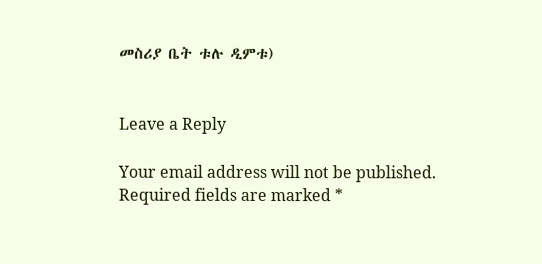መስሪያ ቤት ቱሉ ዲምቱ)


Leave a Reply

Your email address will not be published. Required fields are marked *